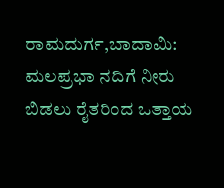ರಾಮದುರ್ಗ,ಬಾದಾಮಿ: ಮಲಪ್ರಭಾ ನದಿಗೆ ನೀರು ಬಿಡಲು ರೈತರಿಂದ ಒತ್ತಾಯ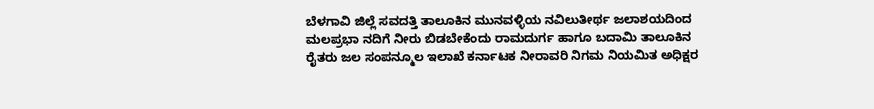ಬೆಳಗಾವಿ ಜಿಲ್ಲೆ ಸವದತ್ತಿ ತಾಲೂಕಿನ ಮುನವಳ್ಳಿಯ ನವಿಲುತೀರ್ಥ ಜಲಾಶಯದಿಂದ ಮಲಪ್ರಭಾ ನದಿಗೆ ನೀರು ಬಿಡಬೇಕೆಂದು ರಾಮದುರ್ಗ ಹಾಗೂ ಬದಾಮಿ ತಾಲೂಕಿನ ರೈತರು ಜಲ ಸಂಪನ್ಮೂಲ ಇಲಾಖೆ ಕರ್ನಾಟಕ ನೀರಾವರಿ ನಿಗಮ ನಿಯಮಿತ ಅಧಿಕ್ಷರ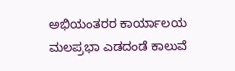ಅಭಿಯಂತರರ ಕಾರ್ಯಾಲಯ ಮಲಪ್ರಭಾ ಎಡದಂಡೆ ಕಾಲುವೆ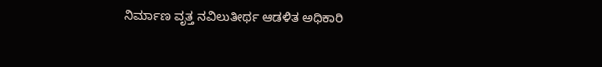ನಿರ್ಮಾಣ ವೃತ್ತ ನವಿಲುತೀರ್ಥ ಆಡಳಿತ ಅಧಿಕಾರಿ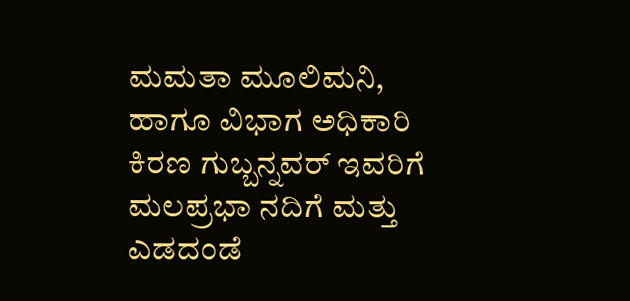ಮಮತಾ ಮೂಲಿಮನಿ, ಹಾಗೂ ವಿಭಾಗ ಅಧಿಕಾರಿ ಕಿರಣ ಗುಬ್ಬನ್ನವರ್ ಇವರಿಗೆ ಮಲಪ್ರಭಾ ನದಿಗೆ ಮತ್ತು ಎಡದಂಡೆ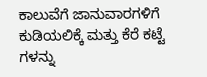ಕಾಲುವೆಗೆ ಜಾನುವಾರಗಳಿಗೆ ಕುಡಿಯಲಿಕ್ಕೆ ಮತ್ತು ಕೆರೆ ಕಟ್ಟೆ ಗಳನ್ನು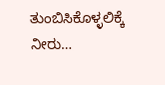ತುಂಬಿಸಿಕೊಳ್ಳಲಿಕ್ಕೆ ನೀರು…